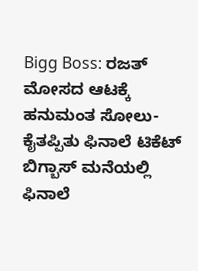Bigg Boss: ರಜತ್ ಮೋಸದ ಆಟಕ್ಕೆ ಹನುಮಂತ ಸೋಲು- ಕೈತಪ್ಪಿತು ಫಿನಾಲೆ ಟಿಕೆಟ್
ಬಿಗ್ಬಾಸ್ ಮನೆಯಲ್ಲಿ ಫಿನಾಲೆ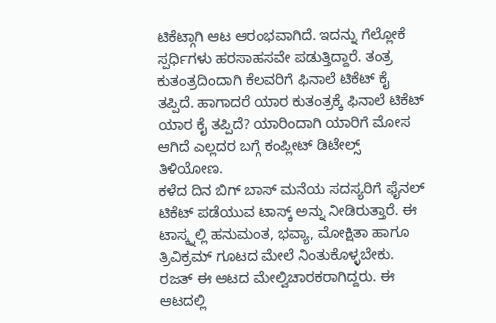ಟಿಕೆಟ್ಗಾಗಿ ಆಟ ಆರಂಭವಾಗಿದೆ. ಇದನ್ನು ಗೆಲ್ಲೋಕೆ ಸ್ಪರ್ಧಿಗಳು ಹರಸಾಹಸವೇ ಪಡುತ್ತಿದ್ದಾರೆ. ತಂತ್ರ ಕುತಂತ್ರದಿಂದಾಗಿ ಕೆಲವರಿಗೆ ಫಿನಾಲೆ ಟಿಕೆಟ್ ಕೈ ತಪ್ಪಿದೆ. ಹಾಗಾದರೆ ಯಾರ ಕುತಂತ್ರಕ್ಕೆ ಫಿನಾಲೆ ಟಿಕೆಟ್ ಯಾರ ಕೈ ತಪ್ಪಿದೆ? ಯಾರಿಂದಾಗಿ ಯಾರಿಗೆ ಮೋಸ ಆಗಿದೆ ಎಲ್ಲದರ ಬಗ್ಗೆ ಕಂಪ್ಲೀಟ್ ಡಿಟೇಲ್ಸ್ ತಿಳಿಯೋಣ.
ಕಳೆದ ದಿನ ಬಿಗ್ ಬಾಸ್ ಮನೆಯ ಸದಸ್ಯರಿಗೆ ಫೈನಲ್ ಟಿಕೆಟ್ ಪಡೆಯುವ ಟಾಸ್ಕ್ ಅನ್ನು ನೀಡಿರುತ್ತಾರೆ. ಈ ಟಾಸ್ಕ್ನಲ್ಲಿ ಹನುಮಂತ, ಭವ್ಯಾ, ಮೋಕ್ಷಿತಾ ಹಾಗೂ ತ್ರಿವಿಕ್ರಮ್ ಗೂಟದ ಮೇಲೆ ನಿಂತುಕೊಳ್ಳಬೇಕು. ರಜತ್ ಈ ಆಟದ ಮೇಲ್ವಿಚಾರಕರಾಗಿದ್ದರು. ಈ ಆಟದಲ್ಲಿ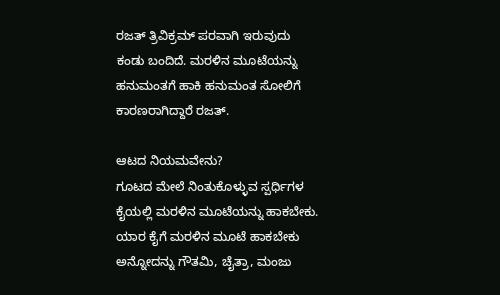ರಜತ್ ತ್ರಿವಿಕ್ರಮ್ ಪರವಾಗಿ ಇರುವುದು ಕಂಡು ಬಂದಿದೆ. ಮರಳಿನ ಮೂಟೆಯನ್ನು ಹನುಮಂತಗೆ ಹಾಕಿ ಹನುಮಂತ ಸೋಲಿಗೆ ಕಾರಣರಾಗಿದ್ದಾರೆ ರಜತ್.

ಆಟದ ನಿಯಮವೇನು?
ಗೂಟದ ಮೇಲೆ ನಿಂತುಕೊಳ್ಳುವ ಸ್ಪರ್ಧಿಗಳ ಕೈಯಲ್ಲಿ ಮರಳಿನ ಮೂಟೆಯನ್ನು ಹಾಕಬೇಕು. ಯಾರ ಕೈಗೆ ಮರಳಿನ ಮೂಟೆ ಹಾಕಬೇಕು ಅನ್ನೋದನ್ನು ಗೌತಮಿ, ಚೈತ್ರಾ, ಮಂಜು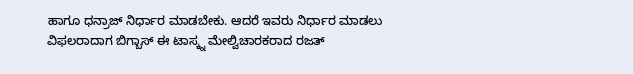ಹಾಗೂ ಧನ್ರಾಜ್ ನಿರ್ಧಾರ ಮಾಡಬೇಕು. ಆದರೆ ಇವರು ನಿರ್ಧಾರ ಮಾಡಲು ವಿಫಲರಾದಾಗ ಬಿಗ್ಬಾಸ್ ಈ ಟಾಸ್ಕ್ನ ಮೇಲ್ವಿಚಾರಕರಾದ ರಜತ್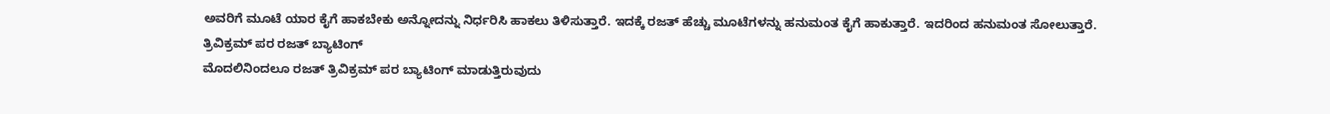ಅವರಿಗೆ ಮೂಟೆ ಯಾರ ಕೈಗೆ ಹಾಕಬೇಕು ಅನ್ನೋದನ್ನು ನಿರ್ಧರಿಸಿ ಹಾಕಲು ತಿಳಿಸುತ್ತಾರೆ. ಇದಕ್ಕೆ ರಜತ್ ಹೆಚ್ಚು ಮೂಟೆಗಳನ್ನು ಹನುಮಂತ ಕೈಗೆ ಹಾಕುತ್ತಾರೆ. ಇದರಿಂದ ಹನುಮಂತ ಸೋಲುತ್ತಾರೆ.
ತ್ರಿವಿಕ್ರಮ್ ಪರ ರಜತ್ ಬ್ಯಾಟಿಂಗ್
ಮೊದಲಿನಿಂದಲೂ ರಜತ್ ತ್ರಿವಿಕ್ರಮ್ ಪರ ಬ್ಯಾಟಿಂಗ್ ಮಾಡುತ್ತಿರುವುದು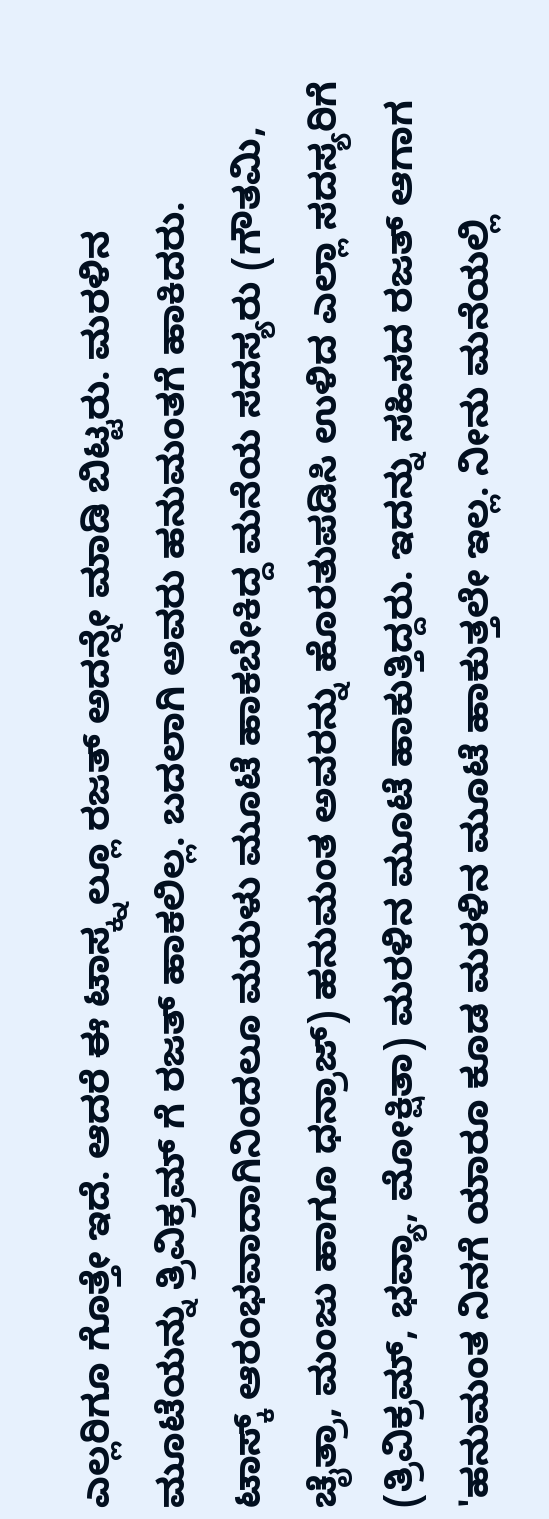ಎಲ್ಲರಿಗೂ ಗೊತ್ತೇ ಇದೆ. ಆದರೆ ಈ ಟಾಸ್ಕ್ನಲ್ಲೂ ರಜತ್ ಅದನ್ನೇ ಮಾಡಿ ಬಿಟ್ಟರು. ಮರಳಿನ ಮೂಟೆಯನ್ನು ತ್ರಿವಿಕ್ರಮ್ ಗೆ ರಜತ್ ಹಾಕಲಿಲ್ಲ. ಬದಲಾಗಿ ಅವರು ಹನುಮಂತಗೆ ಹಾಕಿದರು.
ಟಾಸ್ಕ್ ಆರಂಭವಾದಾಗಿನಿಂದಲೂ ಮರುಳು ಮೂಟೆ ಹಾಕಬೇಕಿದ್ದ ಮನೆಯ ಸದಸ್ಯರು (ಗೌತಮಿ, ಚೈತ್ರಾ, ಮಂಜು ಹಾಗೂ ಧನ್ರಾಜ್) ಹನುಮಂತ ಅವರನ್ನು ಹೊರತುಪಡಿಸಿ ಉಳಿದ ಎಲ್ಲಾ ಸದಸ್ಯರಿಗೆ (ತ್ರಿವಿಕ್ರಮ್, ಭವ್ಯಾ, ಮೋಕ್ಷಿತಾ) ಮರಳಿನ ಮೂಟೆ ಹಾಕುತ್ತಿದ್ದರು. ಇದನ್ನು ಸಹಿಸದ ರಜತ್ ಆಗಾಗ 'ಹನುಮಂತ ನಿನಗೆ ಯಾರೂ ಕೂಡ ಮರಳಿನ ಮೂಟೆ ಹಾಕುತ್ತಲೇ ಇಲ್ಲ. ನೀನು ಮನೆಯಲ್ಲಿ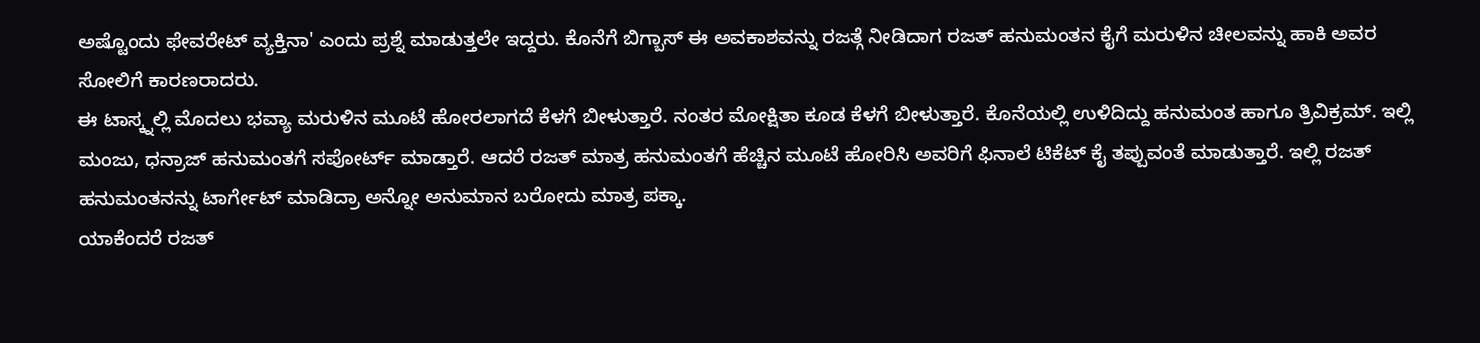ಅಷ್ಟೊಂದು ಫೇವರೇಟ್ ವ್ಯಕ್ತಿನಾ' ಎಂದು ಪ್ರಶ್ನೆ ಮಾಡುತ್ತಲೇ ಇದ್ದರು. ಕೊನೆಗೆ ಬಿಗ್ಬಾಸ್ ಈ ಅವಕಾಶವನ್ನು ರಜತ್ಗೆ ನೀಡಿದಾಗ ರಜತ್ ಹನುಮಂತನ ಕೈಗೆ ಮರುಳಿನ ಚೀಲವನ್ನು ಹಾಕಿ ಅವರ ಸೋಲಿಗೆ ಕಾರಣರಾದರು.
ಈ ಟಾಸ್ಕ್ನಲ್ಲಿ ಮೊದಲು ಭವ್ಯಾ ಮರುಳಿನ ಮೂಟೆ ಹೋರಲಾಗದೆ ಕೆಳಗೆ ಬೀಳುತ್ತಾರೆ. ನಂತರ ಮೋಕ್ಷಿತಾ ಕೂಡ ಕೆಳಗೆ ಬೀಳುತ್ತಾರೆ. ಕೊನೆಯಲ್ಲಿ ಉಳಿದಿದ್ದು ಹನುಮಂತ ಹಾಗೂ ತ್ರಿವಿಕ್ರಮ್. ಇಲ್ಲಿ ಮಂಜು, ಧನ್ರಾಜ್ ಹನುಮಂತಗೆ ಸಪೋರ್ಟ್ ಮಾಡ್ತಾರೆ. ಆದರೆ ರಜತ್ ಮಾತ್ರ ಹನುಮಂತಗೆ ಹೆಚ್ಚಿನ ಮೂಟೆ ಹೋರಿಸಿ ಅವರಿಗೆ ಫಿನಾಲೆ ಟಿಕೆಟ್ ಕೈ ತಪ್ಪುವಂತೆ ಮಾಡುತ್ತಾರೆ. ಇಲ್ಲಿ ರಜತ್ ಹನುಮಂತನನ್ನು ಟಾರ್ಗೇಟ್ ಮಾಡಿದ್ರಾ ಅನ್ನೋ ಅನುಮಾನ ಬರೋದು ಮಾತ್ರ ಪಕ್ಕಾ.
ಯಾಕೆಂದರೆ ರಜತ್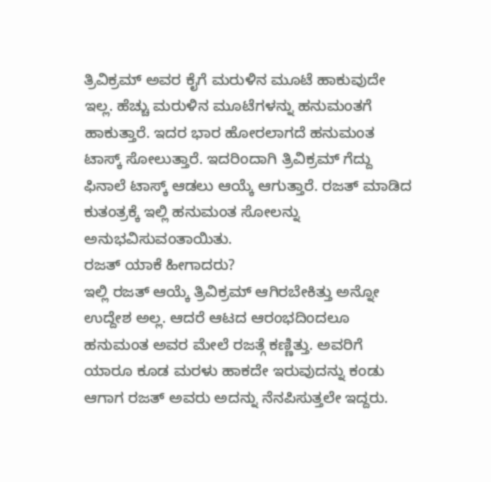ತ್ರಿವಿಕ್ರಮ್ ಅವರ ಕೈಗೆ ಮರುಳಿನ ಮೂಟೆ ಹಾಕುವುದೇ ಇಲ್ಲ. ಹೆಚ್ಚು ಮರುಳಿನ ಮೂಟೆಗಳನ್ನು ಹನುಮಂತಗೆ ಹಾಕುತ್ತಾರೆ. ಇದರ ಭಾರ ಹೋರಲಾಗದೆ ಹನುಮಂತ ಟಾಸ್ಕ್ ಸೋಲುತ್ತಾರೆ. ಇದರಿಂದಾಗಿ ತ್ರಿವಿಕ್ರಮ್ ಗೆದ್ದು ಫಿನಾಲೆ ಟಾಸ್ಕ್ ಆಡಲು ಆಯ್ಕೆ ಆಗುತ್ತಾರೆ. ರಜತ್ ಮಾಡಿದ ಕುತಂತ್ರಕ್ಕೆ ಇಲ್ಲಿ ಹನುಮಂತ ಸೋಲನ್ನು ಅನುಭವಿಸುವಂತಾಯಿತು.
ರಜತ್ ಯಾಕೆ ಹೀಗಾದರು?
ಇಲ್ಲಿ ರಜತ್ ಆಯ್ಕೆ ತ್ರಿವಿಕ್ರಮ್ ಆಗಿರಬೇಕಿತ್ತು ಅನ್ನೋ ಉದ್ದೇಶ ಅಲ್ಲ. ಆದರೆ ಆಟದ ಆರಂಭದಿಂದಲೂ ಹನುಮಂತ ಅವರ ಮೇಲೆ ರಜತ್ಗೆ ಕಣ್ಣಿತ್ತು. ಅವರಿಗೆ ಯಾರೂ ಕೂಡ ಮರಳು ಹಾಕದೇ ಇರುವುದನ್ನು ಕಂಡು ಆಗಾಗ ರಜತ್ ಅವರು ಅದನ್ನು ನೆನಪಿಸುತ್ತಲೇ ಇದ್ದರು.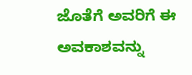ಜೊತೆಗೆ ಅವರಿಗೆ ಈ ಅವಕಾಶವನ್ನು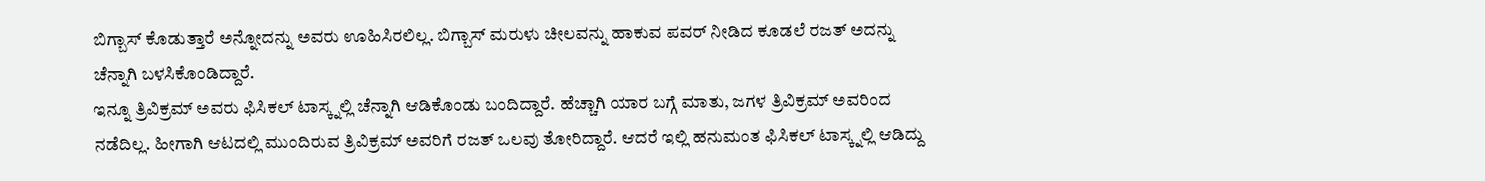ಬಿಗ್ಬಾಸ್ ಕೊಡುತ್ತಾರೆ ಅನ್ನೋದನ್ನು ಅವರು ಊಹಿಸಿರಲಿಲ್ಲ. ಬಿಗ್ಬಾಸ್ ಮರುಳು ಚೀಲವನ್ನು ಹಾಕುವ ಪವರ್ ನೀಡಿದ ಕೂಡಲೆ ರಜತ್ ಅದನ್ನು ಚೆನ್ನಾಗಿ ಬಳಸಿಕೊಂಡಿದ್ದಾರೆ.
ಇನ್ನೂ ತ್ರಿವಿಕ್ರಮ್ ಅವರು ಫಿಸಿಕಲ್ ಟಾಸ್ಕ್ನಲ್ಲಿ ಚೆನ್ನಾಗಿ ಆಡಿಕೊಂಡು ಬಂದಿದ್ದಾರೆ. ಹೆಚ್ಚಾಗಿ ಯಾರ ಬಗ್ಗೆ ಮಾತು, ಜಗಳ ತ್ರಿವಿಕ್ರಮ್ ಅವರಿಂದ ನಡೆದಿಲ್ಲ. ಹೀಗಾಗಿ ಆಟದಲ್ಲಿ ಮುಂದಿರುವ ತ್ರಿವಿಕ್ರಮ್ ಅವರಿಗೆ ರಜತ್ ಒಲವು ತೋರಿದ್ದಾರೆ. ಆದರೆ ಇಲ್ಲಿ ಹನುಮಂತ ಫಿಸಿಕಲ್ ಟಾಸ್ಕ್ನಲ್ಲಿ ಆಡಿದ್ದು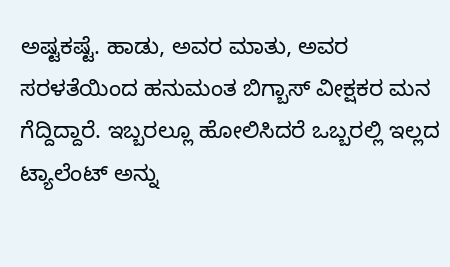ಅಷ್ಟಕಷ್ಟೆ. ಹಾಡು, ಅವರ ಮಾತು, ಅವರ ಸರಳತೆಯಿಂದ ಹನುಮಂತ ಬಿಗ್ಬಾಸ್ ವೀಕ್ಷಕರ ಮನ ಗೆದ್ದಿದ್ದಾರೆ. ಇಬ್ಬರಲ್ಲೂ ಹೋಲಿಸಿದರೆ ಒಬ್ಬರಲ್ಲಿ ಇಲ್ಲದ ಟ್ಯಾಲೆಂಟ್ ಅನ್ನು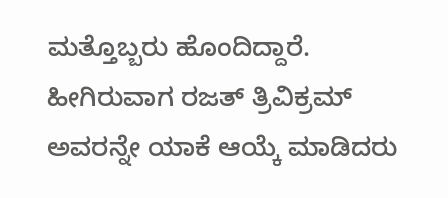ಮತ್ತೊಬ್ಬರು ಹೊಂದಿದ್ದಾರೆ. ಹೀಗಿರುವಾಗ ರಜತ್ ತ್ರಿವಿಕ್ರಮ್ ಅವರನ್ನೇ ಯಾಕೆ ಆಯ್ಕೆ ಮಾಡಿದರು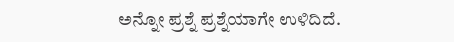ಅನ್ನೋ ಪ್ರಶ್ನೆ ಪ್ರಶ್ನೆಯಾಗೇ ಉಳಿದಿದೆ.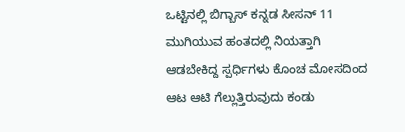ಒಟ್ಟಿನಲ್ಲಿ ಬಿಗ್ಬಾಸ್ ಕನ್ನಡ ಸೀಸನ್ 11 ಮುಗಿಯುವ ಹಂತದಲ್ಲಿ ನಿಯತ್ತಾಗಿ ಆಡಬೇಕಿದ್ದ ಸ್ಪರ್ಧಿಗಳು ಕೊಂಚ ಮೋಸದಿಂದ ಆಟ ಆಟಿ ಗೆಲ್ಲುತ್ತಿರುವುದು ಕಂಡು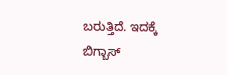ಬರುತ್ತಿದೆ. ಇದಕ್ಕೆ ಬಿಗ್ಬಾಸ್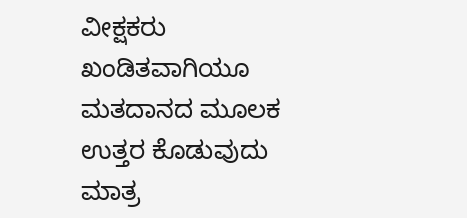ವೀಕ್ಷಕರು ಖಂಡಿತವಾಗಿಯೂ ಮತದಾನದ ಮೂಲಕ ಉತ್ತರ ಕೊಡುವುದು ಮಾತ್ರ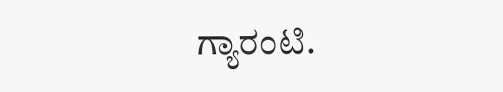ಗ್ಯಾರಂಟಿ.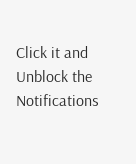Click it and Unblock the Notifications